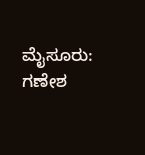ಮೈಸೂರು: ಗಣೇಶ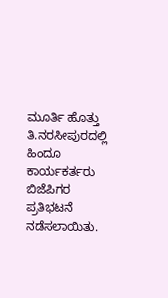ಮೂರ್ತಿ ಹೊತ್ತು ತಿ.ನರಸೀಪುರದಲ್ಲಿ ಹಿಂದೂ ಕಾರ್ಯಕರ್ತರು ಬಿಜೆಪಿಗರ ಪ್ರತಿಭಟನೆ ನಡೆಸಲಾಯಿತು.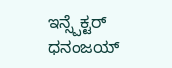ಇನ್ಸ್ಪೆಕ್ಟರ್ ಧನಂಜಯ್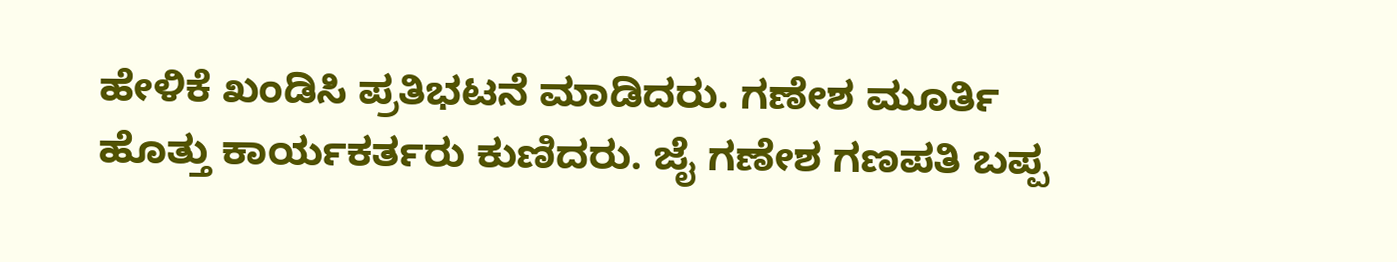ಹೇಳಿಕೆ ಖಂಡಿಸಿ ಪ್ರತಿಭಟನೆ ಮಾಡಿದರು. ಗಣೇಶ ಮೂರ್ತಿ ಹೊತ್ತು ಕಾರ್ಯಕರ್ತರು ಕುಣಿದರು. ಜೈ ಗಣೇಶ ಗಣಪತಿ ಬಪ್ಪ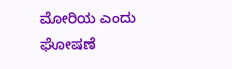ಮೋರಿಯ ಎಂದು ಘೋಷಣೆ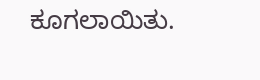ಕೂಗಲಾಯಿತು.